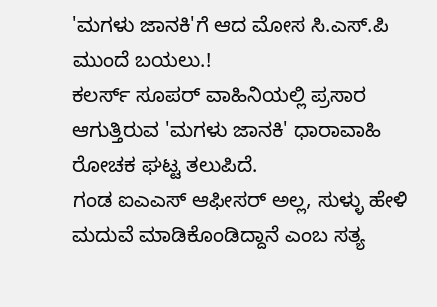'ಮಗಳು ಜಾನಕಿ'ಗೆ ಆದ ಮೋಸ ಸಿ.ಎಸ್.ಪಿ ಮುಂದೆ ಬಯಲು.!
ಕಲರ್ಸ್ ಸೂಪರ್ ವಾಹಿನಿಯಲ್ಲಿ ಪ್ರಸಾರ ಆಗುತ್ತಿರುವ 'ಮಗಳು ಜಾನಕಿ' ಧಾರಾವಾಹಿ ರೋಚಕ ಘಟ್ಟ ತಲುಪಿದೆ.
ಗಂಡ ಐಎಎಸ್ ಆಫೀಸರ್ ಅಲ್ಲ, ಸುಳ್ಳು ಹೇಳಿ ಮದುವೆ ಮಾಡಿಕೊಂಡಿದ್ದಾನೆ ಎಂಬ ಸತ್ಯ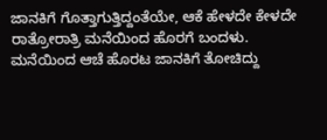ಜಾನಕಿಗೆ ಗೊತ್ತಾಗುತ್ತಿದ್ದಂತೆಯೇ, ಆಕೆ ಹೇಳದೇ ಕೇಳದೇ ರಾತ್ರೋರಾತ್ರಿ ಮನೆಯಿಂದ ಹೊರಗೆ ಬಂದಳು.
ಮನೆಯಿಂದ ಆಚೆ ಹೊರಟ ಜಾನಕಿಗೆ ತೋಚಿದ್ದು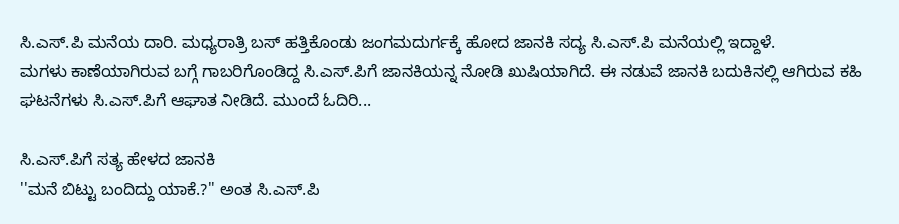ಸಿ.ಎಸ್.ಪಿ ಮನೆಯ ದಾರಿ. ಮಧ್ಯರಾತ್ರಿ ಬಸ್ ಹತ್ತಿಕೊಂಡು ಜಂಗಮದುರ್ಗಕ್ಕೆ ಹೋದ ಜಾನಕಿ ಸದ್ಯ ಸಿ.ಎಸ್.ಪಿ ಮನೆಯಲ್ಲಿ ಇದ್ದಾಳೆ.
ಮಗಳು ಕಾಣೆಯಾಗಿರುವ ಬಗ್ಗೆ ಗಾಬರಿಗೊಂಡಿದ್ದ ಸಿ.ಎಸ್.ಪಿಗೆ ಜಾನಕಿಯನ್ನ ನೋಡಿ ಖುಷಿಯಾಗಿದೆ. ಈ ನಡುವೆ ಜಾನಕಿ ಬದುಕಿನಲ್ಲಿ ಆಗಿರುವ ಕಹಿ ಘಟನೆಗಳು ಸಿ.ಎಸ್.ಪಿಗೆ ಆಘಾತ ನೀಡಿದೆ. ಮುಂದೆ ಓದಿರಿ...

ಸಿ.ಎಸ್.ಪಿಗೆ ಸತ್ಯ ಹೇಳದ ಜಾನಕಿ
''ಮನೆ ಬಿಟ್ಟು ಬಂದಿದ್ದು ಯಾಕೆ.?'' ಅಂತ ಸಿ.ಎಸ್.ಪಿ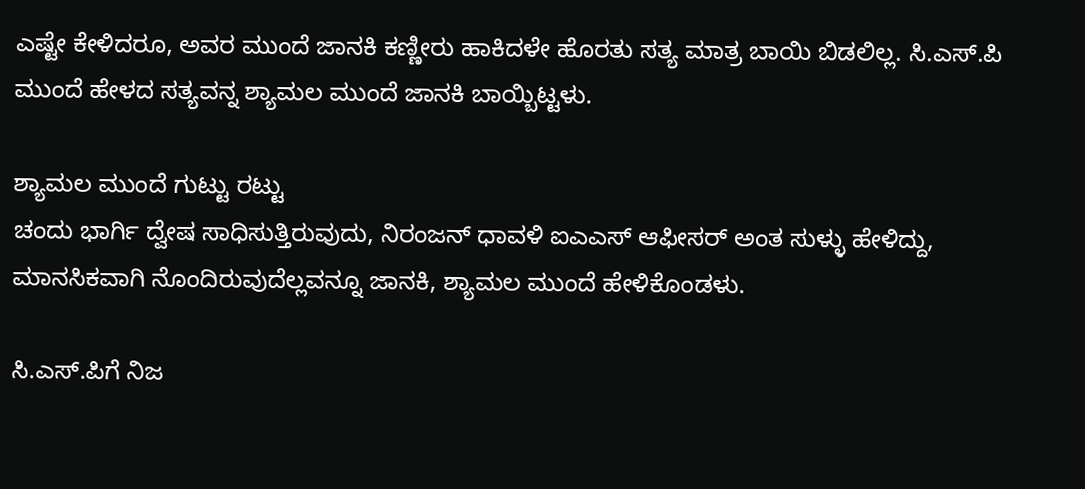ಎಷ್ಟೇ ಕೇಳಿದರೂ, ಅವರ ಮುಂದೆ ಜಾನಕಿ ಕಣ್ಣೀರು ಹಾಕಿದಳೇ ಹೊರತು ಸತ್ಯ ಮಾತ್ರ ಬಾಯಿ ಬಿಡಲಿಲ್ಲ. ಸಿ.ಎಸ್.ಪಿ ಮುಂದೆ ಹೇಳದ ಸತ್ಯವನ್ನ ಶ್ಯಾಮಲ ಮುಂದೆ ಜಾನಕಿ ಬಾಯ್ಬಿಟ್ಟಳು.

ಶ್ಯಾಮಲ ಮುಂದೆ ಗುಟ್ಟು ರಟ್ಟು
ಚಂದು ಭಾರ್ಗಿ ದ್ವೇಷ ಸಾಧಿಸುತ್ತಿರುವುದು, ನಿರಂಜನ್ ಧಾವಳಿ ಐಎಎಸ್ ಆಫೀಸರ್ ಅಂತ ಸುಳ್ಳು ಹೇಳಿದ್ದು, ಮಾನಸಿಕವಾಗಿ ನೊಂದಿರುವುದೆಲ್ಲವನ್ನೂ ಜಾನಕಿ, ಶ್ಯಾಮಲ ಮುಂದೆ ಹೇಳಿಕೊಂಡಳು.

ಸಿ.ಎಸ್.ಪಿಗೆ ನಿಜ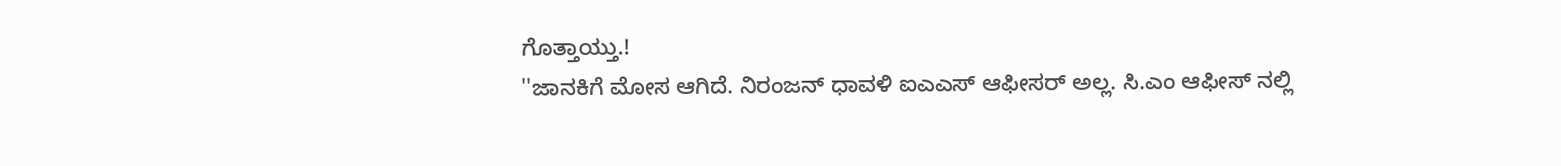ಗೊತ್ತಾಯ್ತು.!
''ಜಾನಕಿಗೆ ಮೋಸ ಆಗಿದೆ. ನಿರಂಜನ್ ಧಾವಳಿ ಐಎಎಸ್ ಆಫೀಸರ್ ಅಲ್ಲ. ಸಿ.ಎಂ ಆಫೀಸ್ ನಲ್ಲಿ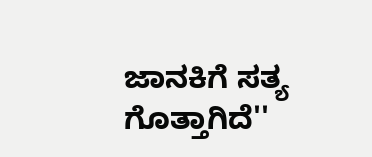ಜಾನಕಿಗೆ ಸತ್ಯ ಗೊತ್ತಾಗಿದೆ''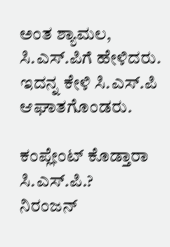ಅಂತ ಶ್ಯಾಮಲ, ಸಿ.ಎಸ್.ಪಿಗೆ ಹೇಳಿದರು. ಇದನ್ನ ಕೇಳಿ ಸಿ.ಎಸ್.ಪಿ ಆಘಾತಗೊಂಡರು.

ಕಂಪ್ಲೇಂಟ್ ಕೊಡ್ತಾರಾ ಸಿ.ಎಸ್.ಪಿ.?
ನಿರಂಜನ್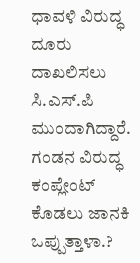ಧಾವಳಿ ವಿರುದ್ಧ ದೂರು ದಾಖಲಿಸಲು ಸಿ.ಎಸ್.ಪಿ ಮುಂದಾಗಿದ್ದಾರೆ. ಗಂಡನ ವಿರುದ್ಧ ಕಂಪ್ಲೇಂಟ್ ಕೊಡಲು ಜಾನಕಿ ಒಪ್ಪುತ್ತಾಳಾ.?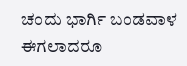ಚಂದು ಭಾರ್ಗಿ ಬಂಡವಾಳ ಈಗಲಾದರೂ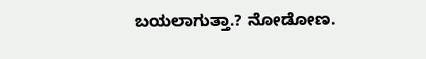ಬಯಲಾಗುತ್ತಾ.? ನೋಡೋಣ.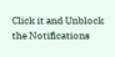Click it and Unblock the Notifications